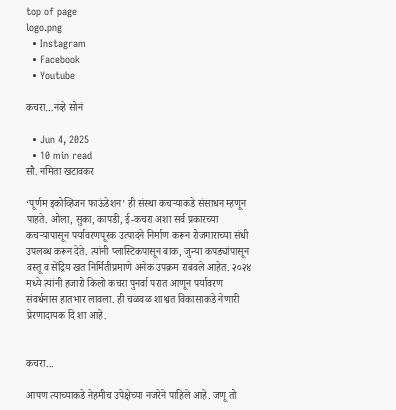top of page
logo.png
  • Instagram
  • Facebook
  • Youtube

कचरा…नव्हे सोनं

  • Jun 4, 2025
  • 10 min read
सौ. नमिता खटावकर

‘पूर्णम इकोव्हिजन फाऊंडेशन’ ही संस्था कचऱ्याकडे संसाधन म्हणून पाहते. ओला, सुका, कापडी, ई-कचरा अशा सर्व प्रकारच्या कचऱ्यापासून पर्यावरणपूरक उत्पादने निर्माण करून रोजगाराच्या संधी उपलब्ध करून देते. त्यांनी प्लास्टिकपासून बाक, जुन्या कपड्यांपासून वस्तू व सेंद्रिय खत निर्मितीप्रमाणे अनेक उपक्रम राबवले आहेत. २०२४ मध्ये त्यांनी हजारो किलो कचरा पुनर्वा परात आणून पर्यावरण संवर्धनास हातभार लावला. ही चळवळ शाश्वत विकासाकडे नेणारी प्रेरणादायक दि शा आहे.


कचरा...

आपण त्याच्याकडे नेहमीच उपेक्षेच्या नजरेने पाहिले आहे. जणू तो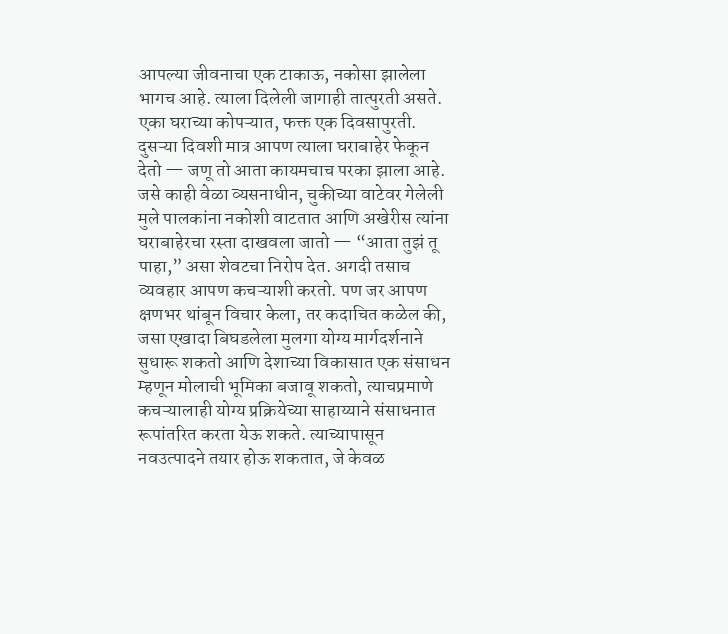आपल्या जीवनाचा एक टाकाऊ, नकोसा झालेला भागच आहे. त्याला दिलेली जागाही तात्पुरती असते. एका घराच्या कोपऱ्यात, फक्त एक दिवसापुरती. दुसऱ्या दिवशी मात्र आपण त्याला घराबाहेर फेकून देतो — जणू तो आता कायमचाच परका झाला आहे. जसे काही वेळा व्यसनाधीन, चुकीच्या वाटेवर गेलेली मुले पालकांना नकोशी वाटतात आणि अखेरीस त्यांना घराबाहेरचा रस्ता दाखवला जातो — “आता तुझं तू पाहा,” असा शेवटचा निरोप देत. अगदी तसाच व्यवहार आपण कचऱ्याशी करतो. पण जर आपण क्षणभर थांबून विचार केला, तर कदाचित कळेल की, जसा एखादा बिघडलेला मुलगा योग्य मार्गदर्शनाने सुधारू शकतो आणि देशाच्या विकासात एक संसाधन म्हणून मोलाची भूमिका बजावू शकतो, त्याचप्रमाणे कचऱ्यालाही योग्य प्रक्रियेच्या साहाय्याने संसाधनात रूपांतरित करता येऊ शकते. त्याच्यापासून नवउत्पादने तयार होऊ शकतात, जे केवळ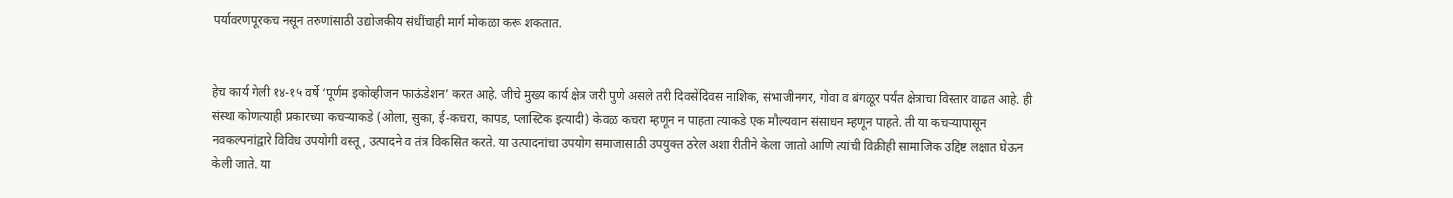पर्यावरणपूरकच नसून तरुणांसाठी उद्योजकीय संधींचाही मार्ग मोकळा करू शकतात.


हेच कार्य गेली १४-१५ वर्षे ‘पूर्णम इकोव्हीजन फाऊंडेशन’ करत आहे. जीचे मुख्य कार्य क्षेत्र जरी पुणे असले तरी दिवसेंदिवस नाशिक, संभाजीनगर, गोवा व बंगळूर पर्यंत क्षेत्राचा विस्तार वाढत आहे. ही संस्था कोणत्याही प्रकारच्या कचऱ्याकडे (ओला, सुका, ई-कचरा, कापड, प्लास्टिक इत्यादी) केवळ कचरा म्हणून न पाहता त्याकडे एक मौल्यवान संसाधन म्हणून पाहते. ती या कचऱ्यापासून नवकल्पनांद्वारे विविध उपयोगी वस्तू, उत्पादने व तंत्र विकसित करते. या उत्पादनांचा उपयोग समाजासाठी उपयुक्त ठरेल अशा रीतीने केला जातो आणि त्यांची विक्रीही सामाजिक उद्दिष्ट लक्षात घेऊन केली जाते. या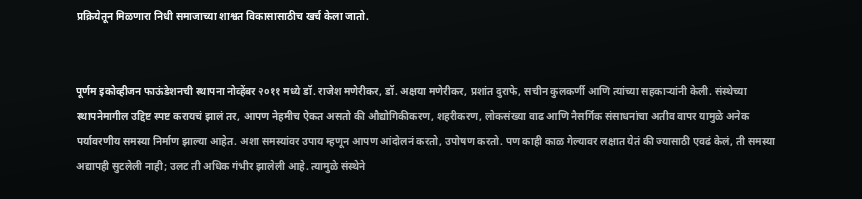प्रक्रियेतून मिळणारा निधी समाजाच्या शाश्वत विकासासाठीच खर्च केला जातो.


पूर्णम इकोव्हीजन फाऊंडेशनची स्थापना नोव्हेंबर २०११ मध्ये डॉ. राजेश मणेरीकर, डॉ. अक्षया मणेरीकर, प्रशांत दुराफे, सचीन कुलकर्णी आणि त्यांच्या सहकाऱ्यांनी केली. संस्थेच्या स्थापनेमागील उद्दिष्ट स्पष्ट करायचं झालं तर, आपण नेहमीच ऐकत असतो की औद्योगिकीकरण, शहरीकरण, लोकसंख्या वाढ आणि नैसर्गिक संसाधनांचा अतीव वापर यामुळे अनेक पर्यावरणीय समस्या निर्माण झाल्या आहेत. अशा समस्यांवर उपाय म्हणून आपण आंदोलनं करतो, उपोषण करतो. पण काही काळ गेल्यावर लक्षात येतं की ज्यासाठी एवढं केलं, ती समस्या अद्यापही सुटलेली नाही; उलट ती अधिक गंभीर झालेली आहे. त्यामुळे संस्थेने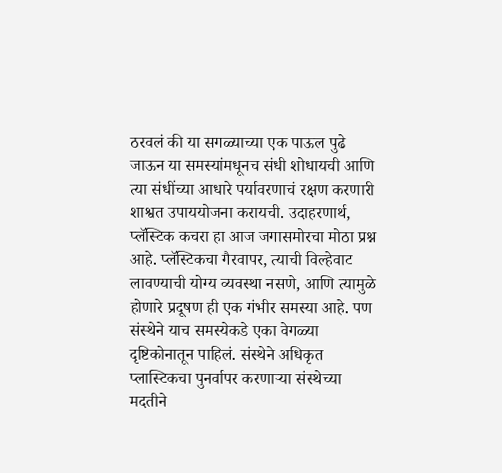ठरवलं की या सगळ्याच्या एक पाऊल पुढे जाऊन या समस्यांमधूनच संधी शोधायची आणि त्या संधींच्या आधारे पर्यावरणाचं रक्षण करणारी शाश्वत उपाययोजना करायची. उदाहरणार्थ, प्लॅस्टिक कचरा हा आज जगासमोरचा मोठा प्रश्न आहे. प्लॅस्टिकचा गैरवापर, त्याची विल्हेवाट लावण्याची योग्य व्यवस्था नसणे, आणि त्यामुळे होणारे प्रदूषण ही एक गंभीर समस्या आहे. पण संस्थेने याच समस्येकडे एका वेगळ्या दृष्टिकोनातून पाहिलं. संस्थेने अधिकृत प्लास्टिकचा पुनर्वापर करणाऱ्या संस्थेच्या मदतीने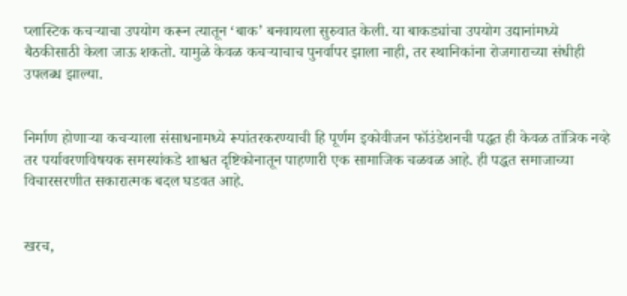प्लास्टिक कचऱ्याचा उपयोग करून त्यातून ‘बाक’ बनवायला सुरुवात केली. या बाकड्यांचा उपयोग उद्यानांमध्ये बैठकीसाठी केला जाऊ शकतो. यामुळे केवळ कचऱ्याचाच पुनर्वापर झाला नाही, तर स्थानिकांना रोजगाराच्या संधीही उपलब्ध झाल्या.


निर्माण होणाऱ्या कचऱ्याला संसाधनामध्ये रूपांतरकरण्याची हि पूर्णम इकोवीजन फॉउंडेशनची पद्धत ही केवळ तांत्रिक नव्हे तर पर्यावरणविषयक समस्यांकडे शाश्वत दृष्टिकोनातून पाहणारी एक सामाजिक चळवळ आहे. ही पद्धत समाजाच्या विचारसरणीत सकारात्मक बदल घडवत आहे.


खरच,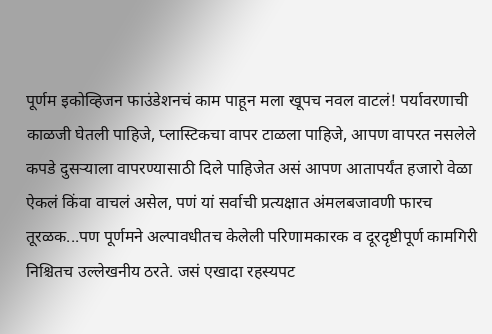पूर्णम इकोव्हिजन फाउंडेशनचं काम पाहून मला खूपच नवल वाटलं! पर्यावरणाची काळजी घेतली पाहिजे, प्लास्टिकचा वापर टाळला पाहिजे, आपण वापरत नसलेले कपडे दुसऱ्याला वापरण्यासाठी दिले पाहिजेत असं आपण आतापर्यंत हजारो वेळा ऐकलं किंवा वाचलं असेल, पणं यां सर्वाची प्रत्यक्षात अंमलबजावणी फारच तूरळक...पण पूर्णमने अल्पावधीतच केलेली परिणामकारक व दूरदृष्टीपूर्ण कामगिरी निश्चितच उल्लेखनीय ठरते. जसं एखादा रहस्यपट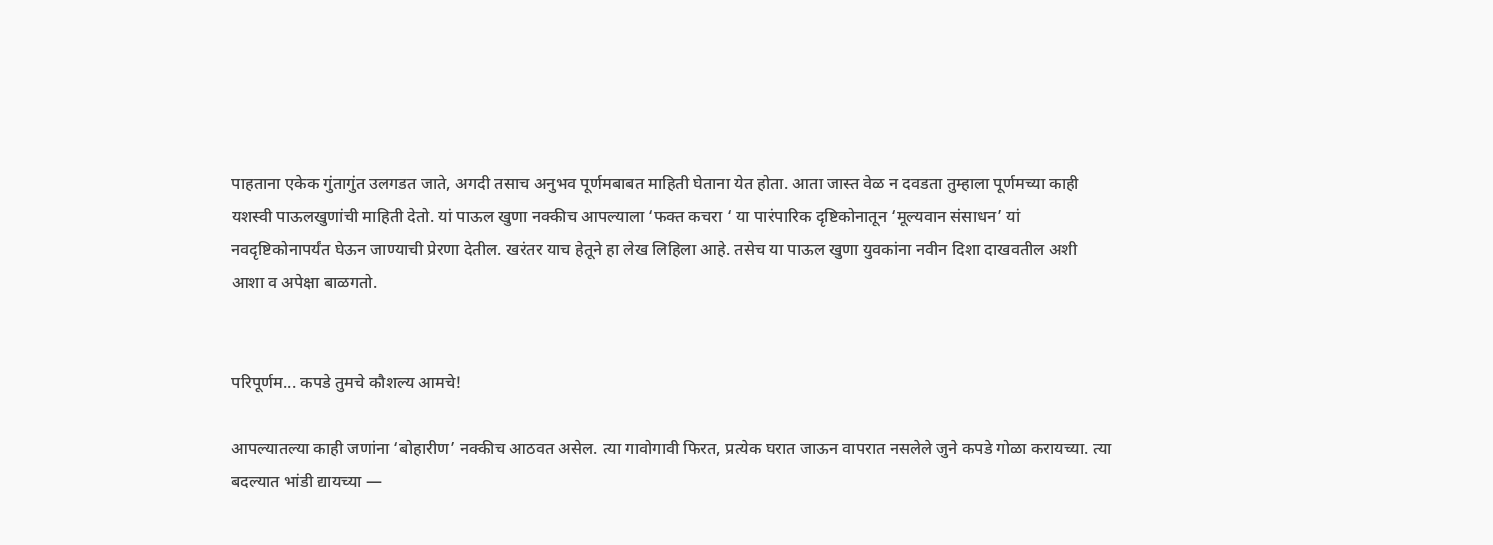पाहताना एकेक गुंतागुंत उलगडत जाते, अगदी तसाच अनुभव पूर्णमबाबत माहिती घेताना येत होता. आता जास्त वेळ न दवडता तुम्हाला पूर्णमच्या काही यशस्वी पाऊलखुणांची माहिती देतो. यां पाऊल खुणा नक्कीच आपल्याला ‘फक्त कचरा ‘ या पारंपारिक दृष्टिकोनातून ‘मूल्यवान संसाधन’ यां नवदृष्टिकोनापर्यंत घेऊन जाण्याची प्रेरणा देतील. खरंतर याच हेतूने हा लेख लिहिला आहे. तसेच या पाऊल खुणा युवकांना नवीन दिशा दाखवतील अशी आशा व अपेक्षा बाळगतो.


परिपूर्णम... कपडे तुमचे कौशल्य आमचे!

आपल्यातल्या काही जणांना ‘बोहारीण’ नक्कीच आठवत असेल. त्या गावोगावी फिरत, प्रत्येक घरात जाऊन वापरात नसलेले जुने कपडे गोळा करायच्या. त्या बदल्यात भांडी द्यायच्या —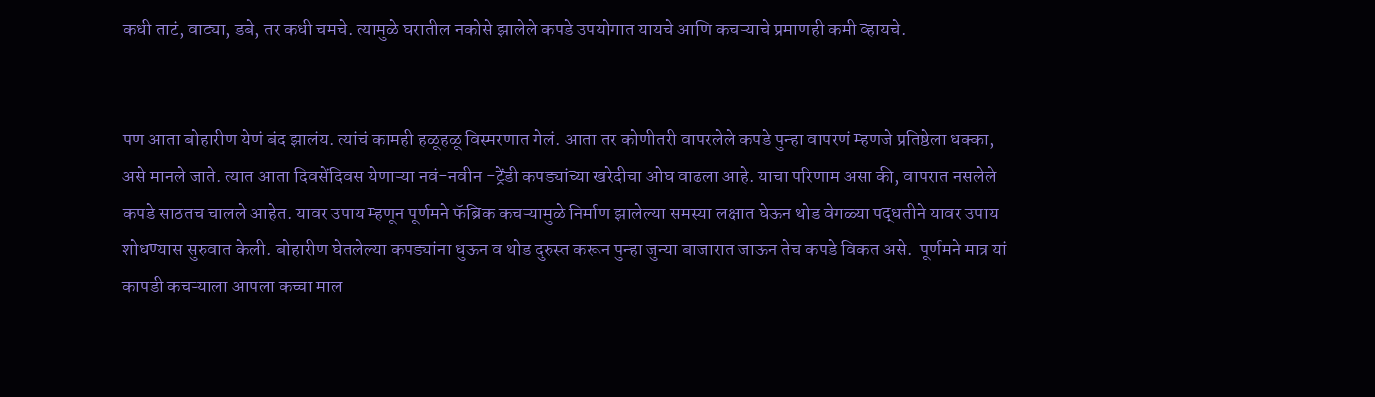कधी ताटं, वाट्या, डबे, तर कधी चमचे. त्यामुळे घरातील नकोसे झालेले कपडे उपयोगात यायचे आणि कचऱ्याचे प्रमाणही कमी व्हायचे.


पण आता बोहारीण येणं बंद झालंय. त्यांचं कामही हळूहळू विस्मरणात गेलं. आता तर कोणीतरी वापरलेले कपडे पुन्हा वापरणं म्हणजे प्रतिष्ठेला धक्का, असे मानले जाते. त्यात आता दिवसेंदिवस येणाऱ्या नवं-नवीन -ट्रेंडी कपड्यांच्या खरेदीचा ओघ वाढला आहे. याचा परिणाम असा की, वापरात नसलेले कपडे साठतच चालले आहेत. यावर उपाय म्हणून पूर्णमने फॅब्रिक कचऱ्यामुळे निर्माण झालेल्या समस्या लक्षात घेऊन थोड वेगळ्या पद्धतीने यावर उपाय शोधण्यास सुरुवात केली. बोहारीण घेतलेल्या कपड्यांना धुऊन व थोड दुरुस्त करून पुन्हा जुन्या बाजारात जाऊन तेच कपडे विकत असे.  पूर्णमने मात्र यां कापडी कचऱ्याला आपला कच्चा माल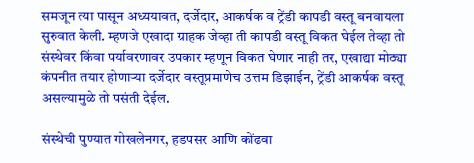समजून त्या पासून अध्ययावत, दर्जेदार, आकर्षक व ट्रेंडी कापडी वस्तू बनवायला सुरुवात केली. म्हणजे एखादा ग्राहक जेव्हा ती कापडी वस्तू विकत घेईल तेव्हा तो संस्थेवर किंवा पर्यावरणावर उपकार म्हणून विकत घेणार नाही तर, एखाद्या मोठ्या कंपनीत तयार होणाऱ्या दर्जेदार वस्तूप्रमाणेच उत्तम डिझाईन, ट्रेंडी आकर्षक वस्तू असल्यामुळे तो पसंती देईल.

संस्थेची पुण्यात गोखलेनगर, हडपसर आणि कोंढवा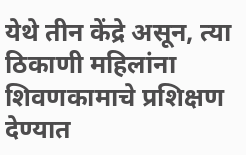येथे तीन केंद्रे असून, त्या ठिकाणी महिलांना शिवणकामाचे प्रशिक्षण देण्यात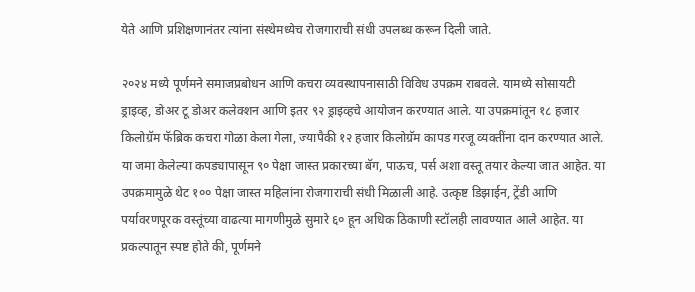येते आणि प्रशिक्षणानंतर त्यांना संस्थेमध्येच रोजगाराची संधी उपलब्ध करून दिली जाते.

२०२४ मध्ये पूर्णमने समाजप्रबोधन आणि कचरा व्यवस्थापनासाठी विविध उपक्रम राबवले. यामध्ये सोसायटी ड्राइव्ह, डोअर टू डोअर कलेक्शन आणि इतर ९२ ड्राइव्हचे आयोजन करण्यात आले. या उपक्रमांतून १८ हजार किलोग्रॅम फॅब्रिक कचरा गोळा केला गेला, ज्यापैकी १२ हजार किलोग्रॅम कापड गरजू व्यक्तींना दान करण्यात आले. या जमा केलेल्या कपड्यापासून ९० पेक्षा जास्त प्रकारच्या बॅग, पाऊच, पर्स अशा वस्तू तयार केल्या जात आहेत. या उपक्रमामुळे थेट १०० पेक्षा जास्त महिलांना रोजगाराची संधी मिळाली आहे. उत्कृष्ट डिझाईन, ट्रेंडी आणि पर्यावरणपूरक वस्तूंच्या वाढत्या मागणीमुळे सुमारे ६० हून अधिक ठिकाणी स्टॉलही लावण्यात आले आहेत. या प्रकल्पातून स्पष्ट होते की, पूर्णमने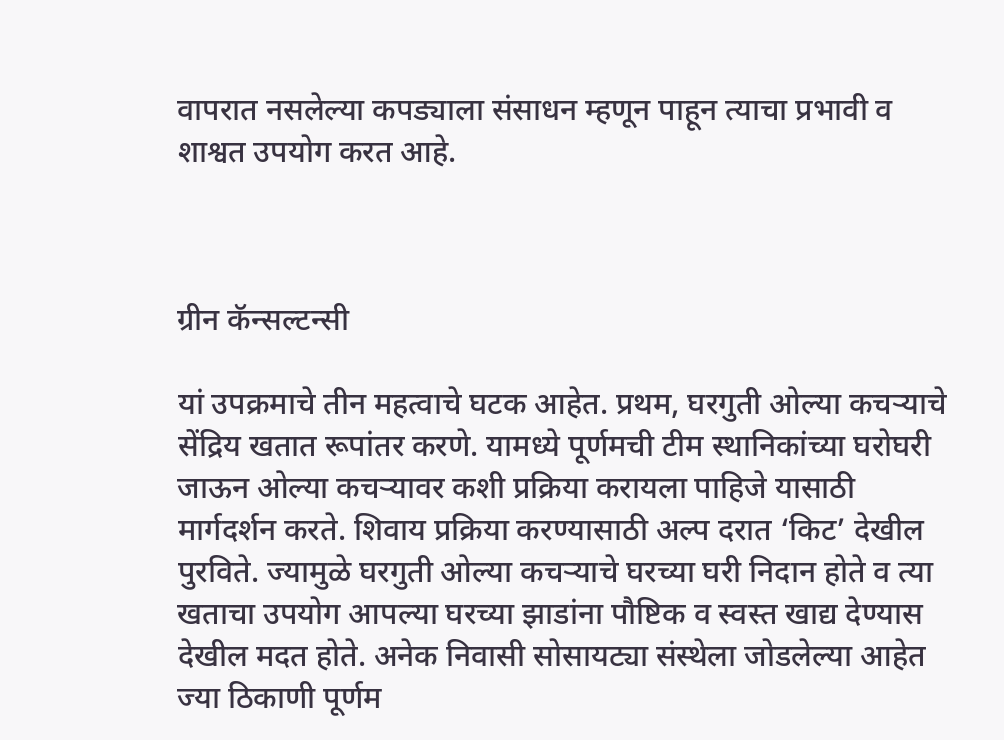वापरात नसलेल्या कपड्याला संसाधन म्हणून पाहून त्याचा प्रभावी व शाश्वत उपयोग करत आहे.



ग्रीन कॅन्सल्टन्सी

यां उपक्रमाचे तीन महत्वाचे घटक आहेत. प्रथम, घरगुती ओल्या कचऱ्याचे सेंद्रिय खतात रूपांतर करणे. यामध्ये पूर्णमची टीम स्थानिकांच्या घरोघरी जाऊन ओल्या कचऱ्यावर कशी प्रक्रिया करायला पाहिजे यासाठी मार्गदर्शन करते. शिवाय प्रक्रिया करण्यासाठी अल्प दरात ‘किट’ देखील पुरविते. ज्यामुळे घरगुती ओल्या कचऱ्याचे घरच्या घरी निदान होते व त्या खताचा उपयोग आपल्या घरच्या झाडांना पौष्टिक व स्वस्त खाद्य देण्यास देखील मदत होते. अनेक निवासी सोसायट्या संस्थेला जोडलेल्या आहेत ज्या ठिकाणी पूर्णम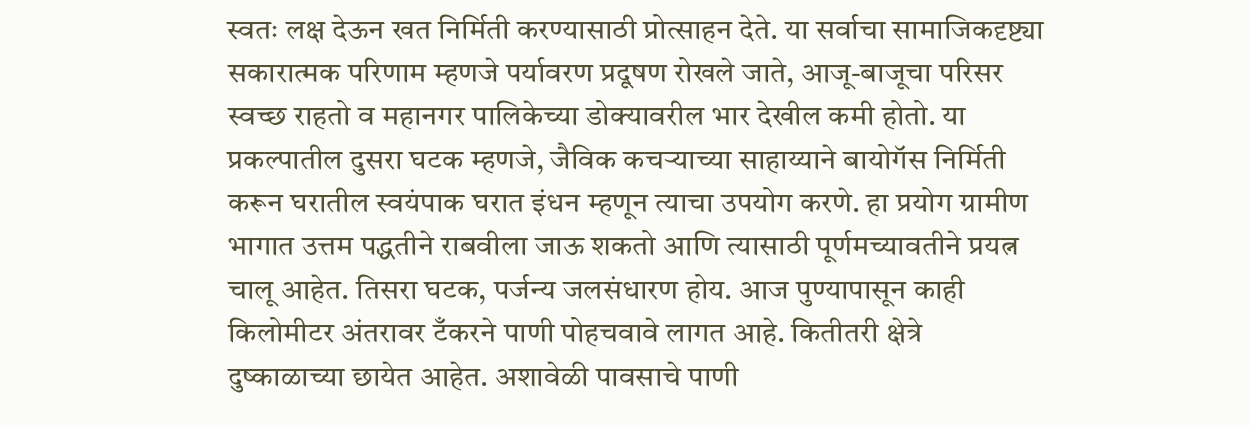स्वतः लक्ष देऊन खत निर्मिती करण्यासाठी प्रोत्साहन देते. या सर्वाचा सामाजिकदृष्ट्या सकारात्मक परिणाम म्हणजे पर्यावरण प्रदूषण रोखले जाते, आजू-बाजूचा परिसर स्वच्छ राहतो व महानगर पालिकेच्या डोक्यावरील भार देखील कमी होतो. या प्रकल्पातील दुसरा घटक म्हणजे, जैविक कचऱ्याच्या साहाय्याने बायोगॅस निर्मिती करून घरातील स्वयंपाक घरात इंधन म्हणून त्याचा उपयोग करणे. हा प्रयोग ग्रामीण भागात उत्तम पद्धतीने राबवीला जाऊ शकतो आणि त्यासाठी पूर्णमच्यावतीने प्रयत्न चालू आहेत. तिसरा घटक, पर्जन्य जलसंधारण होय. आज पुण्यापासून काही किलोमीटर अंतरावर टँकरने पाणी पोहचवावे लागत आहे. कितीतरी क्षेत्रे दुष्काळाच्या छायेत आहेत. अशावेळी पावसाचे पाणी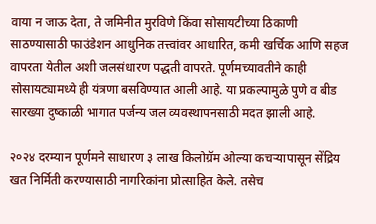वाया न जाऊ देता, ते जमिनीत मुरविणे किंवा सोसायटीच्या ठिकाणी साठण्यासाठी फाउंडेशन आधुनिक तत्त्वांवर आधारित, कमी खर्चिक आणि सहज वापरता येतील अशी जलसंधारण पद्धती वापरते. पूर्णमच्यावतीने काही सोसायट्यामध्ये ही यंत्रणा बसविण्यात आली आहे. या प्रकल्पामुळे पुणे व बीड सारख्या दुष्काळी भागात पर्जन्य जल व्यवस्थापनसाठी मदत झाली आहे.

२०२४ दरम्यान पूर्णमने साधारण ३ लाख किलोग्रॅम ओल्या कचऱ्यापासून सेंद्रिय खत निर्मिती करण्यासाठी नागरिकांना प्रोत्साहित केले. तसेच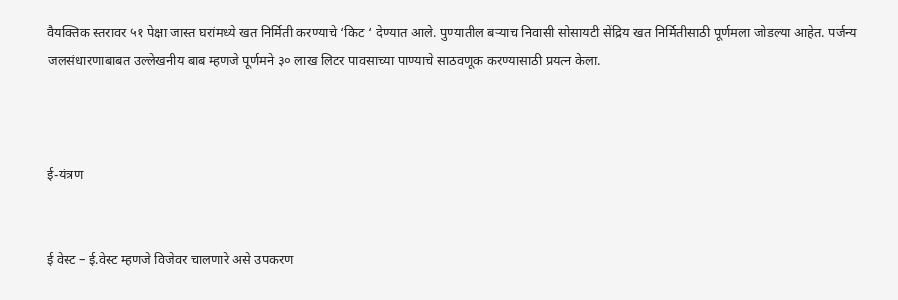वैयक्तिक स्तरावर ५१ पेक्षा जास्त घरांमध्ये खत निर्मिती करण्याचे ‘किट ‘ देण्यात आले. पुण्यातील बऱ्याच निवासी सोसायटी सेंद्रिय खत निर्मितीसाठी पूर्णमला जोडल्या आहेत. पर्जन्य जलसंधारणाबाबत उल्लेखनीय बाब म्हणजे पूर्णमने ३० लाख लिटर पावसाच्या पाण्याचे साठवणूक करण्यासाठी प्रयत्न केला.



ई-यंत्रण


ई वेस्ट – ई.वेस्ट म्हणजे विजेवर चालणारे असे उपकरण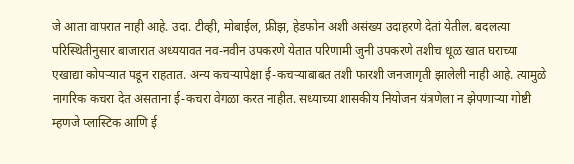जे आता वापरात नाही आहे. उदा. टीव्ही, मोबाईल, फ्रीझ, हेडफोन अशी असंख्य उदाहरणे देतां येतील. बदलत्या परिस्थितीनुसार बाजारात अध्ययावत नव-नवीन उपकरणे येतात परिणामी जुनी उपकरणे तशीच धूळ खात घराच्या एखाद्या कोपऱ्यात पडून राहतात. अन्य कचऱ्यापेक्षा ई-कचऱ्याबाबत तशी फारशी जनजागृती झालेली नाही आहे. त्यामुळे नागरिक कचरा देत असताना ई-कचरा वेगळा करत नाहीत. सध्याच्या शासकीय नियोजन यंत्रणेला न झेपणाऱ्या गोष्टी म्हणजे प्लास्टिक आणि ई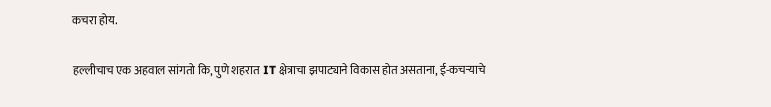कचरा होय.

हल्लीचाच एक अहवाल सांगतो कि, पुणे शहरात IT क्षेत्राचा झपाट्याने विकास होत असताना, ई-कचऱ्याचे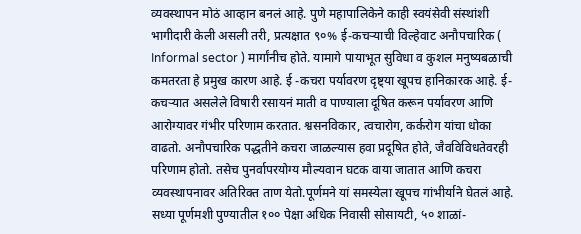व्यवस्थापन मोठं आव्हान बनलं आहे. पुणे महापालिकेने काही स्वयंसेवी संस्थांशी भागीदारी केली असली तरी, प्रत्यक्षात ९०% ई-कचऱ्याची विल्हेवाट अनौपचारिक ( Informal sector ) मार्गांनीच होते. यामागे पायाभूत सुविधा व कुशल मनुष्यबळाची कमतरता हे प्रमुख कारण आहे. ई -कचरा पर्यावरण दृष्ट्या खूपच हानिकारक आहे. ई-कचऱ्यात असलेले विषारी रसायनं माती व पाण्याला दूषित करून पर्यावरण आणि आरोग्यावर गंभीर परिणाम करतात. श्वसनविकार, त्वचारोग, कर्करोग यांचा धोका वाढतो. अनौपचारिक पद्धतीने कचरा जाळल्यास हवा प्रदूषित होते, जैवविविधतेवरही परिणाम होतो. तसेच पुनर्वापरयोग्य मौल्यवान घटक वाया जातात आणि कचरा व्यवस्थापनावर अतिरिक्त ताण येतो.पूर्णमने यां समस्येला खूपच गांभीर्याने घेतलं आहे. सध्या पूर्णमशी पुण्यातील १०० पेक्षा अधिक निवासी सोसायटी, ५० शाळां-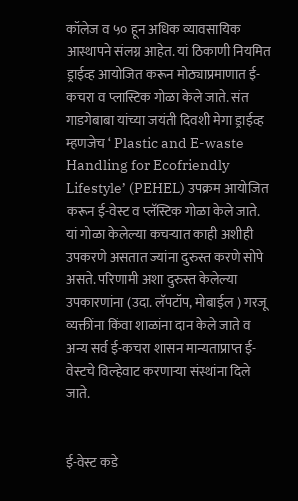कॉलेज व ५० हून अधिक व्यावसायिक आस्थापने संलग्न आहेत. यां ठिकाणी नियमित ड्राईव्ह आयोजित करून मोठ्याप्रमाणात ई-कचरा व प्लास्टिक गोळा केले जाते. संत गाडगेबाबा यांच्या जयंती दिवशी मेगा ड्राईव्ह म्हणजेच ‘ Plastic and E-waste Handling for Ecofriendly Lifestyle’ (PEHEL) उपक्रम आयोजित करून ई-वेस्ट व प्लॅस्टिक गोळा केले जाते. यां गोळा केलेल्या कचऱ्यात काही अशीही उपकरणे असतात ज्यांना दुरुस्त करणे सोपे असते. परिणामी अशा दुरुस्त केलेल्या उपकारणांना (उदा. लॅपटॉप, मोबाईल ) गरजू व्यक्तींना किंवा शाळांना दान केले जाते व अन्य सर्व ई-कचरा शासन मान्यताप्राप्त ई-वेस्टचे विल्हेवाट करणाऱ्या संस्थांना दिले जाते.


ई-वेस्ट कडे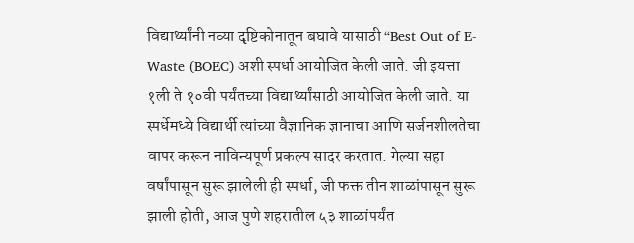विद्यार्थ्यांनी नव्या दृष्टिकोनातून बघावे यासाठी “Best Out of E-Waste (BOEC) अशी स्पर्धा आयोजित केली जाते. जी इयत्ता १ली ते १०वी पर्यंतच्या विद्यार्थ्यांसाठी आयोजित केली जाते. या स्पर्धेमध्ये विद्यार्थी त्यांच्या वैज्ञानिक ज्ञानाचा आणि सर्जनशीलतेचा वापर करून नाविन्यपूर्ण प्रकल्प सादर करतात. गेल्या सहा वर्षांपासून सुरू झालेली ही स्पर्धा, जी फक्त तीन शाळांपासून सुरू झाली होती, आज पुणे शहरातील ५३ शाळांपर्यंत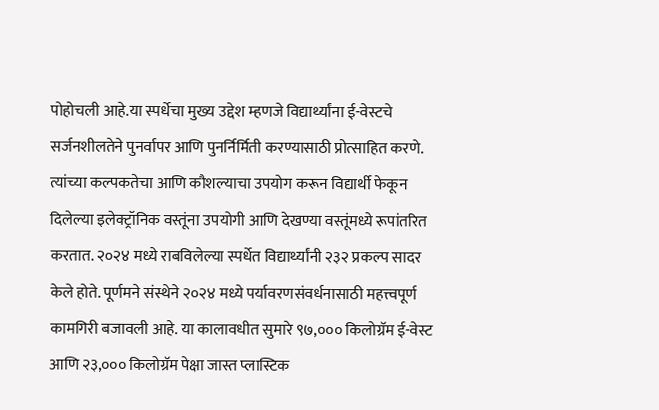पोहोचली आहे.या स्पर्धेचा मुख्य उद्देश म्हणजे विद्यार्थ्यांना ई-वेस्टचे सर्जनशीलतेने पुनर्वापर आणि पुनर्निर्मिती करण्यासाठी प्रोत्साहित करणे. त्यांच्या कल्पकतेचा आणि कौशल्याचा उपयोग करून विद्यार्थी फेकून दिलेल्या इलेक्ट्रॉनिक वस्तूंना उपयोगी आणि देखण्या वस्तूंमध्ये रूपांतरित करतात. २०२४ मध्ये राबविलेल्या स्पर्धेत विद्यार्थ्यांनी २३२ प्रकल्प सादर केले होते. पूर्णमने संस्थेने २०२४ मध्ये पर्यावरणसंवर्धनासाठी महत्त्वपूर्ण कामगिरी बजावली आहे. या कालावधीत सुमारे ९७,००० किलोग्रॅम ई-वेस्ट आणि २३,००० किलोग्रॅम पेक्षा जास्त प्लास्टिक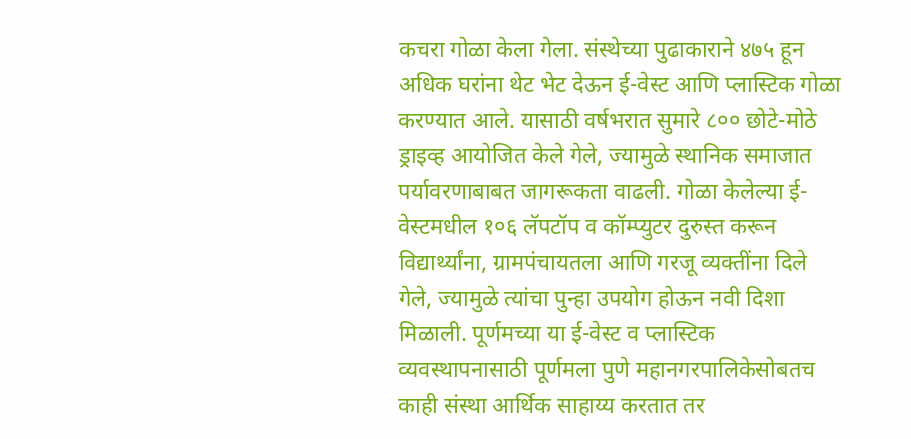कचरा गोळा केला गेला. संस्थेच्या पुढाकाराने ४७५ हून अधिक घरांना थेट भेट देऊन ई-वेस्ट आणि प्लास्टिक गोळा करण्यात आले. यासाठी वर्षभरात सुमारे ८०० छोटे-मोठे ड्राइव्ह आयोजित केले गेले, ज्यामुळे स्थानिक समाजात पर्यावरणाबाबत जागरूकता वाढली. गोळा केलेल्या ई-वेस्टमधील १०६ लॅपटॉप व कॉम्प्युटर दुरुस्त करून विद्यार्थ्यांना, ग्रामपंचायतला आणि गरजू व्यक्तींना दिले गेले, ज्यामुळे त्यांचा पुन्हा उपयोग होऊन नवी दिशा मिळाली. पूर्णमच्या या ई-वेस्ट व प्लास्टिक व्यवस्थापनासाठी पूर्णमला पुणे महानगरपालिकेसोबतच काही संस्था आर्थिक साहाय्य करतात तर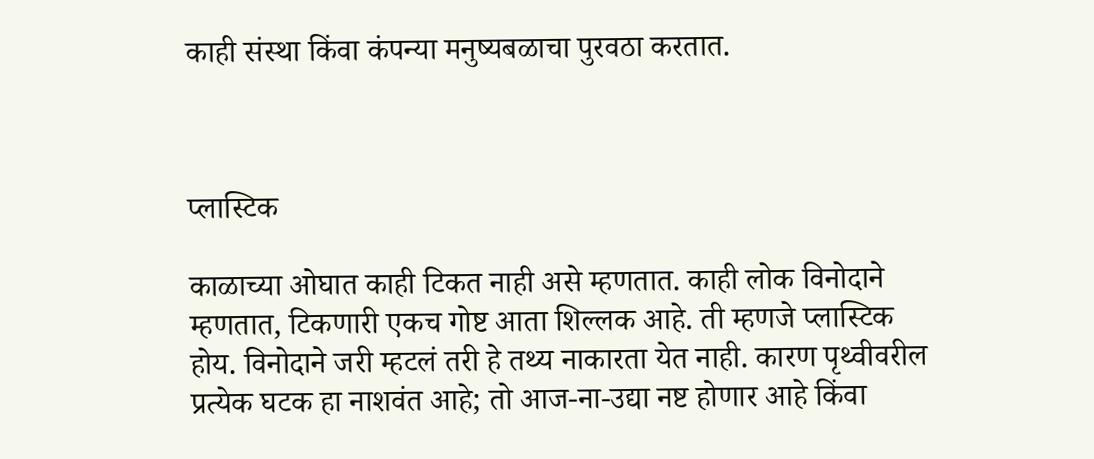काही संस्था किंवा कंपन्या मनुष्यबळाचा पुरवठा करतात.



प्लास्टिक

काळाच्या ओघात काही टिकत नाही असे म्हणतात. काही लोक विनोदाने म्हणतात, टिकणारी एकच गोष्ट आता शिल्लक आहे. ती म्हणजे प्लास्टिक होय. विनोदाने जरी म्हटलं तरी हे तथ्य नाकारता येत नाही. कारण पृथ्वीवरील प्रत्येक घटक हा नाशवंत आहे; तो आज-ना-उद्या नष्ट होणार आहे किंवा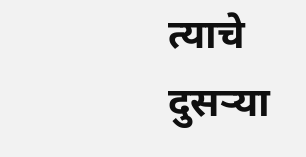त्याचे दुसऱ्या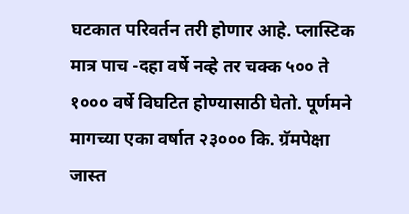घटकात परिवर्तन तरी होणार आहे. प्लास्टिक मात्र पाच -दहा वर्षे नव्हे तर चक्क ५०० ते १००० वर्षे विघटित होण्यासाठी घेतो. पूर्णमने मागच्या एका वर्षात २३००० कि. ग्रॅमपेक्षा जास्त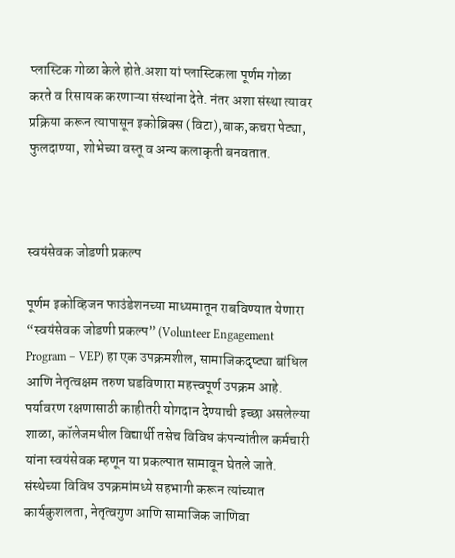प्लास्टिक गोळा केले होते.अशा यां प्लास्टिकला पूर्णम गोळा करते व रिसायक करणाऱ्या संस्थांना देते. नंतर अशा संस्था त्यावर प्रक्रिया करून त्यापासून इकोब्रिक्स (विटा),बाक,कचरा पेट्या, फुलदाण्या, शोभेच्या वस्तू व अन्य कलाकृती बनवतात.



स्वयंसेवक जोडणी प्रकल्प

पूर्णम इकोव्हिजन फाउंडेशनच्या माध्यमातून राबविण्यात येणारा “स्वयंसेवक जोडणी प्रकल्प” (Volunteer Engagement Program – VEP) हा एक उपक्रमशील, सामाजिकदृष्ट्या बांधिल आणि नेतृत्वक्षम तरुण घडविणारा महत्त्वपूर्ण उपक्रम आहे. पर्यावरण रक्षणासाठी काहीतरी योगदान देण्याची इच्छा असलेल्या शाळा, कॉलेजमधील विद्यार्थी तसेच विविध कंपन्यांतील कर्मचारी यांना स्वयंसेवक म्हणून या प्रकल्पात सामावून घेतले जाते. संस्थेच्या विविध उपक्रमांमध्ये सहभागी करून त्यांच्यात कार्यकुशलता, नेतृत्वगुण आणि सामाजिक जाणिवा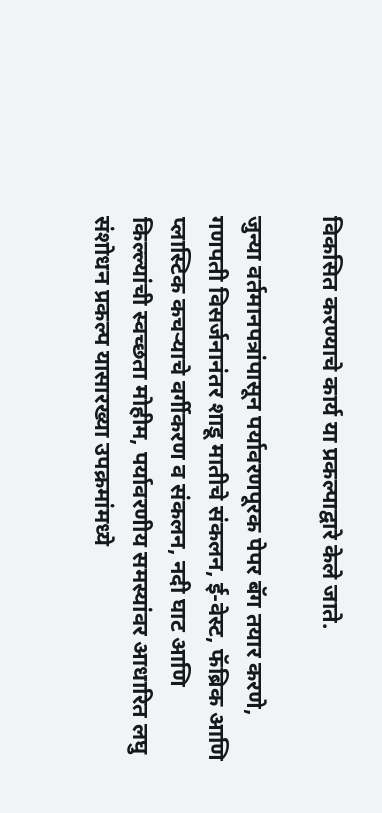विकसित करण्याचे कार्य या प्रकल्पाद्वारे केले जाते.

जुन्या वर्तमानपत्रांपासून पर्यावरणपूरक पेपर बॅग तयार करणे, गणपती विसर्जनानंतर शाडू मातीचे संकलन, ई-वेस्ट, फॅब्रिक आणि प्लास्टिक कचऱ्याचे वर्गीकरण व संकलन, नदी घाट आणि किल्ल्यांची स्वच्छता मोहीम, पर्यावरणीय समस्यांवर आधारित लघु संशोधन प्रकल्प यासारख्या उपक्रमांमध्ये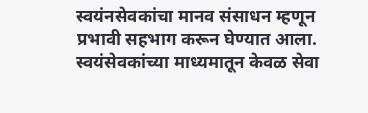स्वयंनसेवकांचा मानव संसाधन म्हणून प्रभावी सहभाग करून घेण्यात आला. स्वयंसेवकांच्या माध्यमातून केवळ सेवा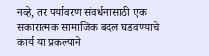नव्हे, तर पर्यावरण संवर्धनासाठी एक सकारात्मक सामाजिक बदल घडवण्याचे कार्य या प्रकल्पाने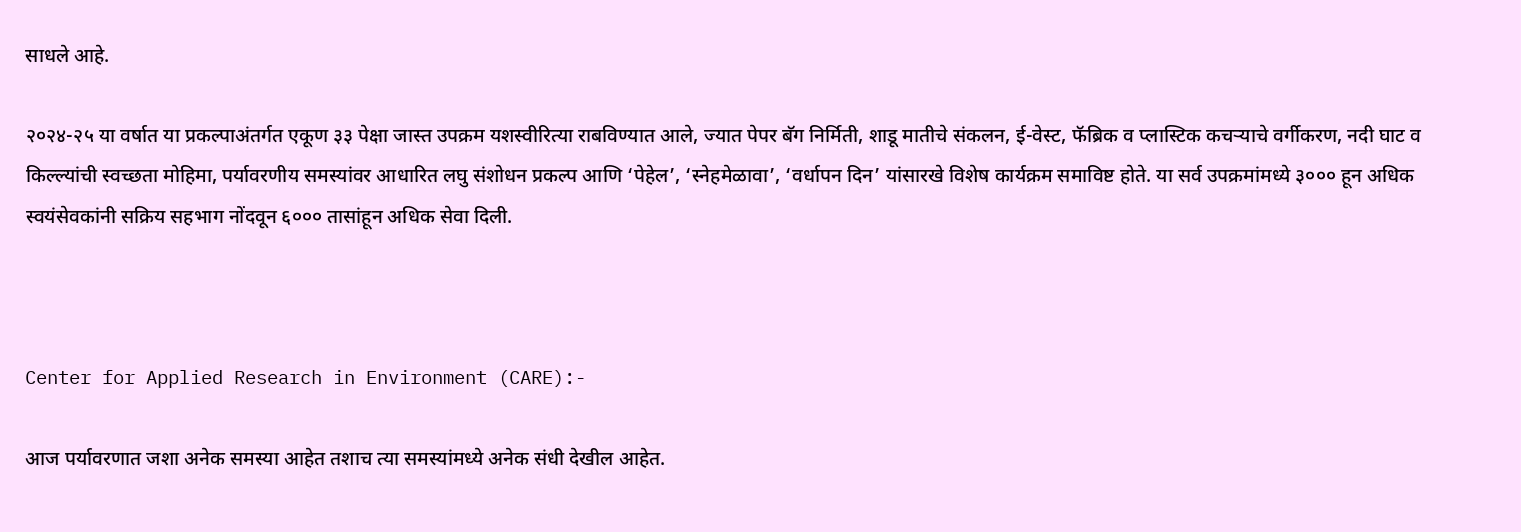साधले आहे.

२०२४-२५ या वर्षात या प्रकल्पाअंतर्गत एकूण ३३ पेक्षा जास्त उपक्रम यशस्वीरित्या राबविण्यात आले, ज्यात पेपर बॅग निर्मिती, शाडू मातीचे संकलन, ई-वेस्ट, फॅब्रिक व प्लास्टिक कचऱ्याचे वर्गीकरण, नदी घाट व किल्ल्यांची स्वच्छता मोहिमा, पर्यावरणीय समस्यांवर आधारित लघु संशोधन प्रकल्प आणि ‘पेहेल’, ‘स्नेहमेळावा’, ‘वर्धापन दिन’ यांसारखे विशेष कार्यक्रम समाविष्ट होते. या सर्व उपक्रमांमध्ये ३००० हून अधिक स्वयंसेवकांनी सक्रिय सहभाग नोंदवून ६००० तासांहून अधिक सेवा दिली.



Center for Applied Research in Environment (CARE):-

आज पर्यावरणात जशा अनेक समस्या आहेत तशाच त्या समस्यांमध्ये अनेक संधी देखील आहेत.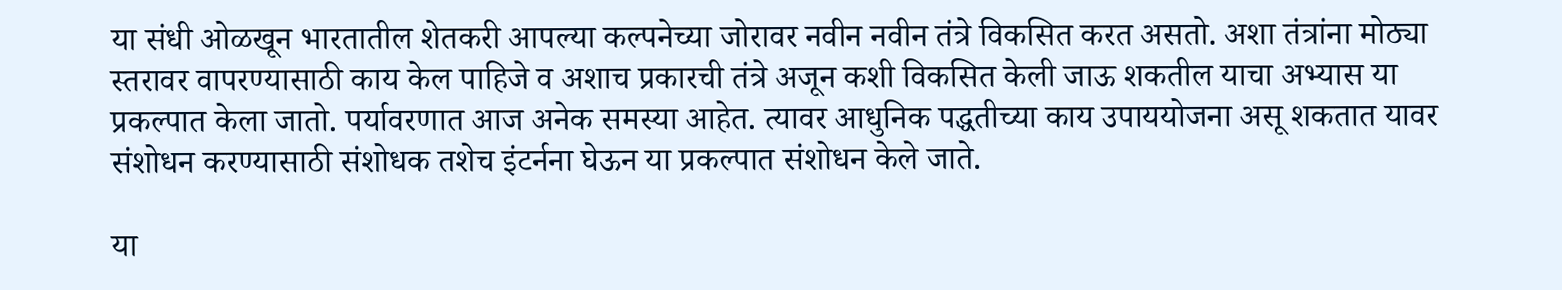या संधी ओळखून भारतातील शेतकरी आपल्या कल्पनेच्या जोरावर नवीन नवीन तंत्रे विकसित करत असतो. अशा तंत्रांना मोठ्या स्तरावर वापरण्यासाठी काय केल पाहिजे व अशाच प्रकारची तंत्रे अजून कशी विकसित केली जाऊ शकतील याचा अभ्यास या प्रकल्पात केला जातो. पर्यावरणात आज अनेक समस्या आहेत. त्यावर आधुनिक पद्धतीच्या काय उपाययोजना असू शकतात यावर संशोधन करण्यासाठी संशोधक तशेच इंटर्नना घेऊन या प्रकल्पात संशोधन केले जाते.

या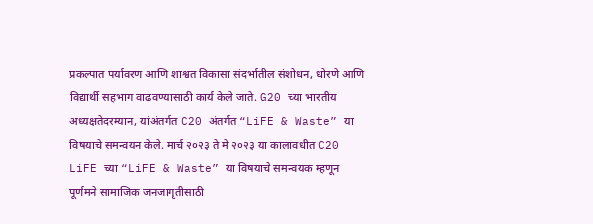प्रकल्पात पर्यावरण आणि शाश्वत विकासा संदर्भातील संशोधन, धोरणे आणि विद्यार्थी सहभाग वाढवण्यासाठी कार्य केले जाते. G20 च्या भारतीय अध्यक्षतेदरम्यान, यांअंतर्गत C20 अंतर्गत “LiFE & Waste” या विषयाचे समन्वयन केले. मार्च २०२३ ते मे २०२३ या कालावधीत C20 LiFE च्या “LiFE & Waste” या विषयाचे समन्वयक म्हणून पूर्णमने सामाजिक जनजागृतीसाठी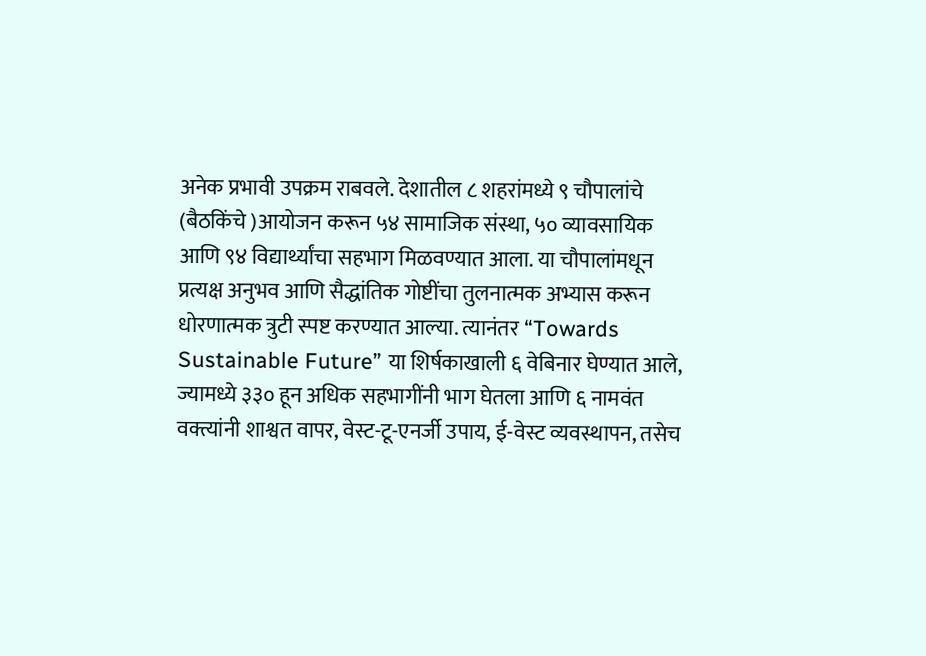अनेक प्रभावी उपक्रम राबवले. देशातील ८ शहरांमध्ये ९ चौपालांचे (बैठकिंचे )आयोजन करून ५४ सामाजिक संस्था, ५० व्यावसायिक आणि ९४ विद्यार्थ्यांचा सहभाग मिळवण्यात आला. या चौपालांमधून प्रत्यक्ष अनुभव आणि सैद्धांतिक गोष्टींचा तुलनात्मक अभ्यास करून धोरणात्मक त्रुटी स्पष्ट करण्यात आल्या. त्यानंतर “Towards Sustainable Future” या शिर्षकाखाली ६ वेबिनार घेण्यात आले, ज्यामध्ये ३३० हून अधिक सहभागींनी भाग घेतला आणि ६ नामवंत वक्त्यांनी शाश्वत वापर, वेस्ट-टू-एनर्जी उपाय, ई-वेस्ट व्यवस्थापन, तसेच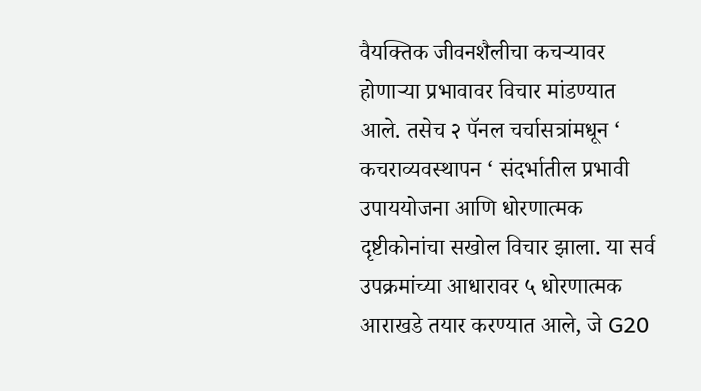वैयक्तिक जीवनशैलीचा कचऱ्यावर होणाऱ्या प्रभावावर विचार मांडण्यात आले. तसेच २ पॅनल चर्चासत्रांमधून ‘ कचराव्यवस्थापन ‘ संदर्भातील प्रभावी उपाययोजना आणि धोरणात्मक दृष्टीकोनांचा सखोल विचार झाला. या सर्व उपक्रमांच्या आधारावर ५ धोरणात्मक आराखडे तयार करण्यात आले, जे G20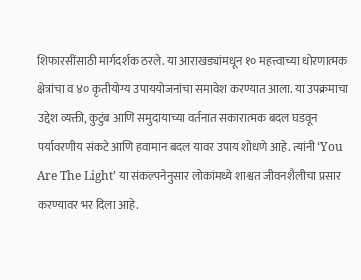शिफारसींसाठी मार्गदर्शक ठरले. या आराखड्यांमधून १० महत्त्वाच्या धोरणात्मक क्षेत्रांचा व ४० कृतीयोग्य उपाययोजनांचा समावेश करण्यात आला. या उपक्रमाचा उद्देश व्यक्ती, कुटुंब आणि समुदायाच्या वर्तनात सकारात्मक बदल घडवून पर्यावरणीय संकटे आणि हवामान बदल यावर उपाय शोधणे आहे. त्यांनी ‘You Are The Light’ या संकल्पनेनुसार लोकांमध्ये शाश्वत जीवनशैलीचा प्रसार करण्यावर भर दिला आहे.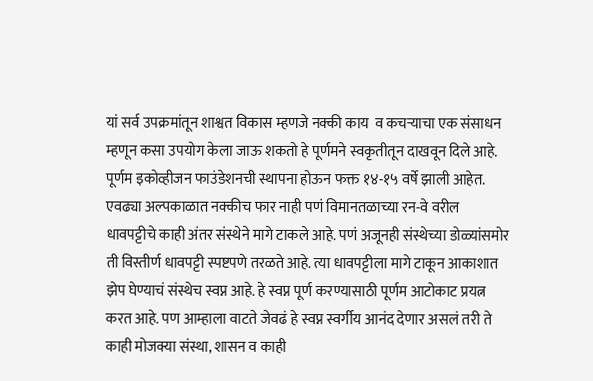यां सर्व उपक्रमांतून शाश्वत विकास म्हणजे नक्की काय  व कचऱ्याचा एक संसाधन म्हणून कसा उपयोग केला जाऊ शकतो हे पूर्णमने स्वकृतीतून दाखवून दिले आहे. पूर्णम इकोव्हीजन फाउंडेशनची स्थापना होऊन फक्त १४-१५ वर्षे झाली आहेत. एवढ्या अल्पकाळात नक्कीच फार नाही पणं विमानतळाच्या रन-वे वरील धावपट्टीचे काही अंतर संस्थेने मागे टाकले आहे. पणं अजूनही संस्थेच्या डोळ्यांसमोर ती विस्तीर्ण धावपट्टी स्पष्टपणे तरळते आहे. त्या धावपट्टीला मागे टाकून आकाशात झेप घेण्याचं संस्थेच स्वप्न आहे. हे स्वप्न पूर्ण करण्यासाठी पूर्णम आटोकाट प्रयत्न करत आहे. पण आम्हाला वाटते जेवढं हे स्वप्न स्वर्गीय आनंद देणार असलं तरी ते काही मोजक्या संस्था, शासन व काही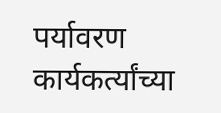पर्यावरण कार्यकर्त्यांच्या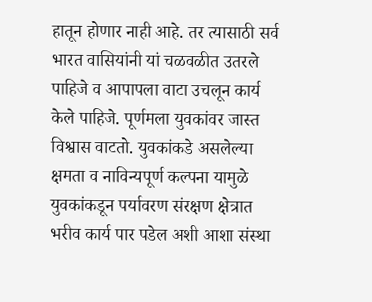हातून होणार नाही आहे. तर त्यासाठी सर्व भारत वासियांनी यां चळवळीत उतरले पाहिजे व आपापला वाटा उचलून कार्य केले पाहिजे. पूर्णमला युवकांवर जास्त विश्वास वाटतो. युवकांकडे असलेल्या क्षमता व नाविन्यपूर्ण कल्पना यामुळे युवकांकडून पर्यावरण संरक्षण क्षेत्रात भरीव कार्य पार पडेल अशी आशा संस्था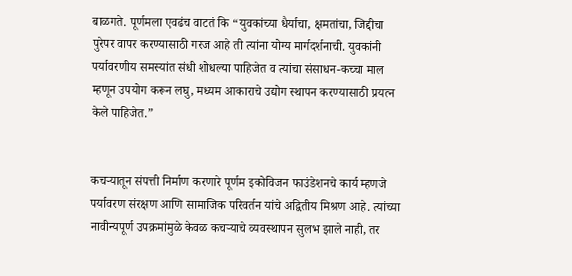बाळगते. पूर्णमला एवढंच वाटतं कि “युवकांच्या धैर्याचा, क्षमतांचा, जिद्दीचा पुरेपर वापर करण्यासाठी गरज आहे ती त्यांना योग्य मार्गदर्शनाची. युवकांनी पर्यावरणीय समस्यांत संधी शोधल्या पाहिजेत व त्यांचा संसाधन-कच्चा माल म्हणून उपयोग करून लघु, मध्यम आकाराचे उद्योग स्थापन करण्यासाठी प्रयत्न केले पाहिजेत.”


कचऱ्यातून संपत्ती निर्माण करणारे पूर्णम इकोविजन फाउंडेशनचे कार्य म्हणजे पर्यावरण संरक्षण आणि सामाजिक परिवर्तन यांचे अद्वितीय मिश्रण आहे. त्यांच्या नावीन्यपूर्ण उपक्रमांमुळे केवळ कचऱ्याचे व्यवस्थापन सुलभ झाले नाही, तर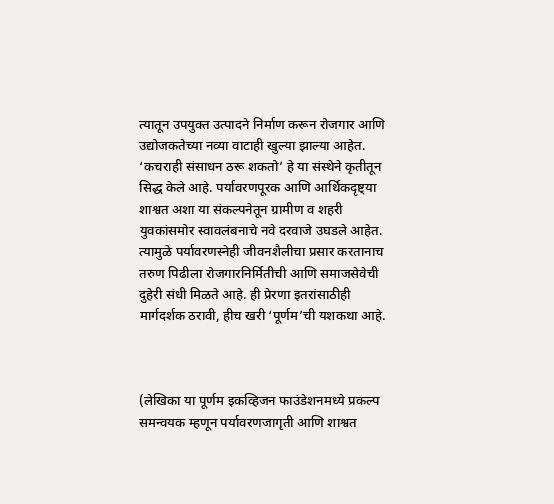त्यातून उपयुक्त उत्पादने निर्माण करून रोजगार आणि उद्योजकतेच्या नव्या वाटाही खुल्या झाल्या आहेत. ‘कचराही संसाधन ठरू शकतो’ हे या संस्थेने कृतीतून सिद्ध केले आहे. पर्यावरणपूरक आणि आर्थिकदृष्ट्या शाश्वत अशा या संकल्पनेतून ग्रामीण व शहरी युवकांसमोर स्वावलंबनाचे नवे दरवाजे उघडले आहेत. त्यामुळे पर्यावरणस्नेही जीवनशैलीचा प्रसार करतानाच तरुण पिढीला रोजगारनिर्मितीची आणि समाजसेवेची दुहेरी संधी मिळते आहे. ही प्रेरणा इतरांसाठीही मार्गदर्शक ठरावी, हीच खरी ‘पूर्णम’ची यशकथा आहे.



(लेखिका या पूर्णम इकव्हिजन फाउंडेशनमध्ये प्रकल्प समन्वयक म्हणून पर्यावरणजागृती आणि शाश्वत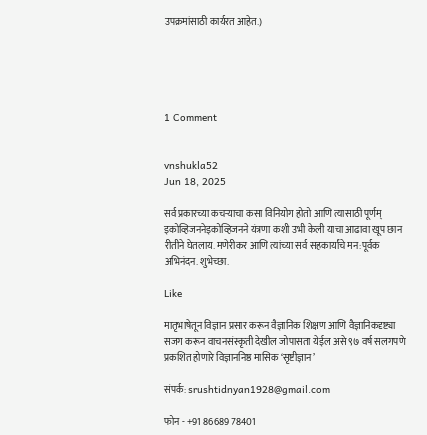उपक्रमांसाठी कार्यरत आहेत.)





1 Comment


vnshukla52
Jun 18, 2025

सर्व प्रकारच्या कचऱ्याचा कसा विनियोग होतो आणि त्यासाठी पूर्णम् इकोव्हिजननेइकोव्हिजनने यंत्रणा कशी उभी केली याचा आढावा खूप छान रीतीने घेतलाय. मणेरीकर आणि त्यांच्या सर्व सहकार्यांचे मन:पूर्वक अभिनंदन. शुभेच्छा.

Like

मातृभाषेतून विज्ञान प्रसार करून वैज्ञानिक शिक्षण आणि वैज्ञानिकदृष्ट्या सजग करून वाचनसंस्कृती देखील जोपासता येईल असे ९७ वर्ष सलगपणे प्रकशित होणारे विज्ञाननिष्ठ मासिक ‘सृष्टीज्ञान’

संपर्क: srushtidnyan1928@gmail.com

फोन - +91 86689 78401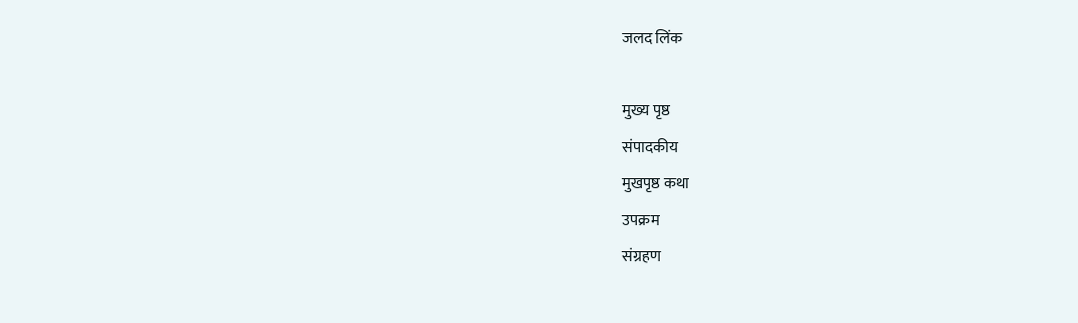जलद लिंक

मुख्य पृष्ठ
संपादकीय
मुखपृष्ठ कथा
उपक्रम
संग्रहण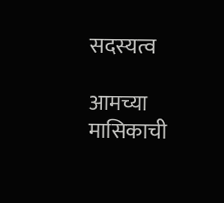सदस्यत्व

आमच्या मासिकाची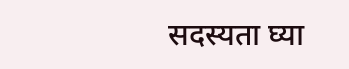सदस्यता घ्या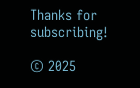Thanks for subscribing!

© 2025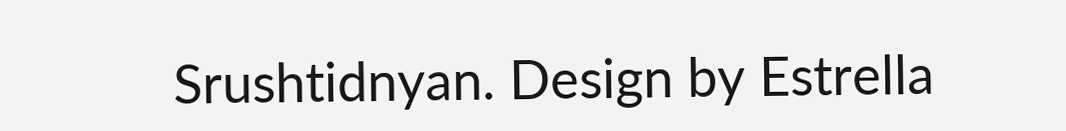Srushtidnyan. Design by Estrella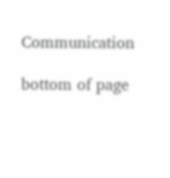Communication

bottom of page